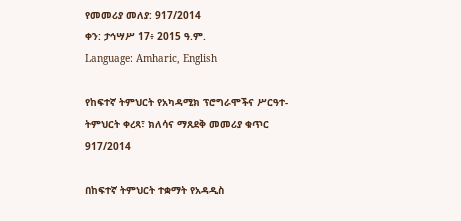የመመሪያ መለያ: 917/2014
ቀን: ታኅሣሥ 17፥ 2015 ዓ.ም.
Language: Amharic, English

የከፍተኛ ትምህርት የአካዳሚክ ፕሮግራሞችና ሥርዓተ-ትምህርት ቀረጻ፣ ክለሳና ማጸደቅ መመሪያ ቁጥር 917/2014

በከፍተኛ ትምህርት ተቋማት የአዳዲስ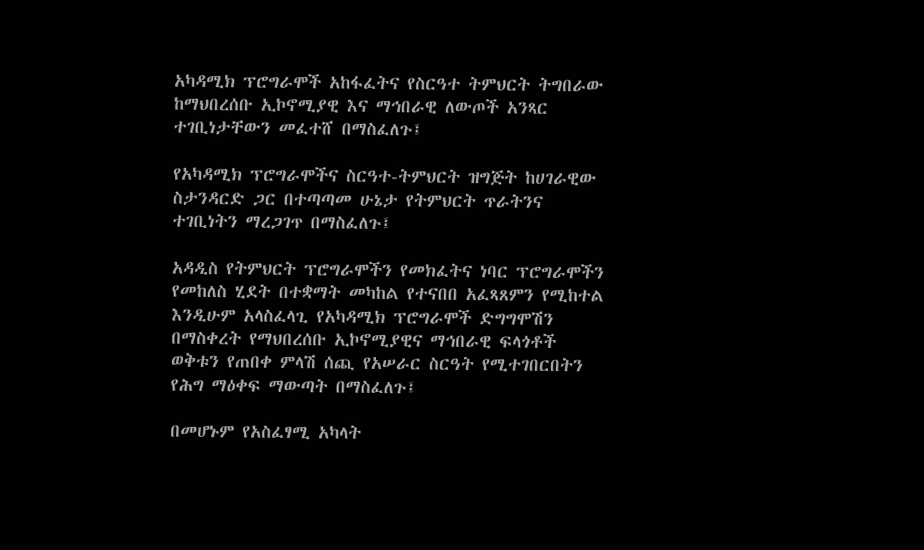አካዳሚክ ፕሮግራሞች አከፋፈትና የስርዓተ ትምህርት ትግበራው ከማህበረሰቡ ኢኮኖሚያዊ እና ማኅበራዊ ለውጦች አንጻር ተገቢነታቸውን መፈተሸ በማስፈለጉ፤

የአካዳሚክ ፕሮግራሞችና ስርዓተ-ትምህርት ዝግጅት ከሀገራዊው ስታንዳርድ ጋር በተጣጣመ ሁኔታ የትምህርት ጥራትንና ተገቢነትን ማረጋገጥ በማስፈለጉ፤

አዳዲስ የትምህርት ፕሮግራሞችን የመክፈትና ነባር ፕሮግራሞችን የመከለስ ሂደት በተቋማት መካከል የተናበበ አፈጻጸምን የሚከተል እንዲሁም አላስፈላጊ የአካዳሚክ ፕሮግራሞች ድግግሞሽን በማስቀረት የማህበረሰቡ ኢኮኖሚያዊና ማኅበራዊ ፍላጎቶች ወቅቱን የጠበቀ ምላሽ ሰጪ የአሠራር ስርዓት የሚተገበርበትን የሕግ ማዕቀፍ ማውጣት በማስፈለጉ፤

በመሆኑም የአስፈፃሚ አካላት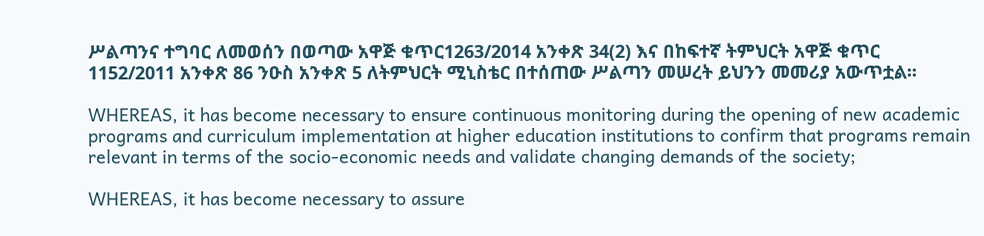ሥልጣንና ተግባር ለመወሰን በወጣው አዋጅ ቁጥር1263/2014 አንቀጽ 34(2) እና በከፍተኛ ትምህርት አዋጅ ቁጥር 1152/2011 አንቀጽ 86 ንዑስ አንቀጽ 5 ለትምህርት ሚኒስቴር በተሰጠው ሥልጣን መሠረት ይህንን መመሪያ አውጥቷል፡፡

WHEREAS, it has become necessary to ensure continuous monitoring during the opening of new academic programs and curriculum implementation at higher education institutions to confirm that programs remain relevant in terms of the socio-economic needs and validate changing demands of the society;

WHEREAS, it has become necessary to assure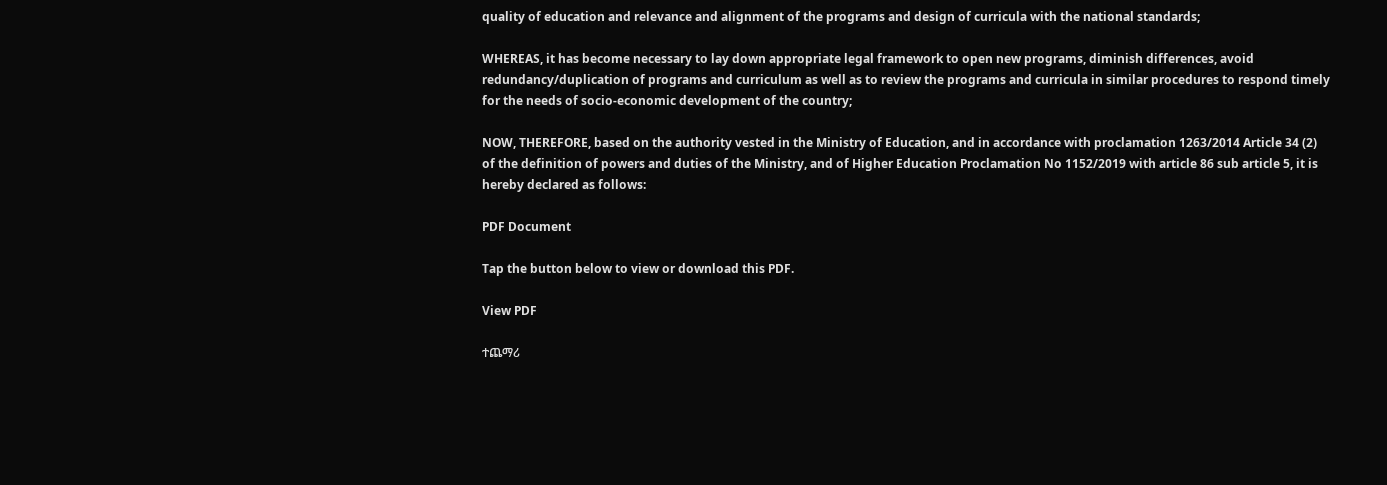quality of education and relevance and alignment of the programs and design of curricula with the national standards;

WHEREAS, it has become necessary to lay down appropriate legal framework to open new programs, diminish differences, avoid redundancy/duplication of programs and curriculum as well as to review the programs and curricula in similar procedures to respond timely for the needs of socio-economic development of the country;

NOW, THEREFORE, based on the authority vested in the Ministry of Education, and in accordance with proclamation 1263/2014 Article 34 (2) of the definition of powers and duties of the Ministry, and of Higher Education Proclamation No 1152/2019 with article 86 sub article 5, it is hereby declared as follows:

PDF Document

Tap the button below to view or download this PDF.

View PDF

ተጨማሪ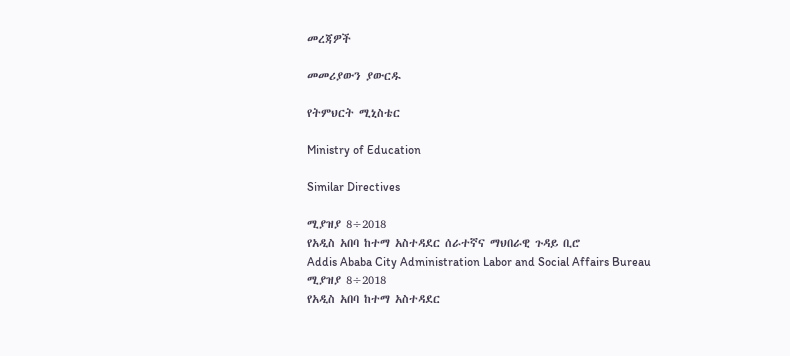መረጃዎች

መመሪያውን ያውርዱ

የትምህርት ሚኒስቴር

Ministry of Education

Similar Directives

ሚያዝያ 8÷2018
የአዲስ አበባ ከተማ አስተዳደር ሰራተኛና ማህበራዊ ጉዳይ ቢሮ
Addis Ababa City Administration Labor and Social Affairs Bureau
ሚያዝያ 8÷2018
የአዲስ አበባ ከተማ አስተዳደር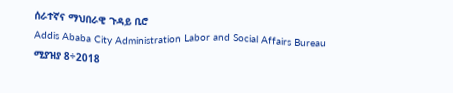ሰራተኛና ማህበራዊ ጉዳይ ቢሮ
Addis Ababa City Administration Labor and Social Affairs Bureau
ሚያዝያ 8÷2018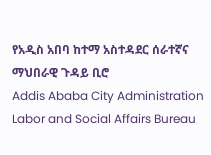የአዲስ አበባ ከተማ አስተዳደር ሰራተኛና ማህበራዊ ጉዳይ ቢሮ
Addis Ababa City Administration Labor and Social Affairs Bureau